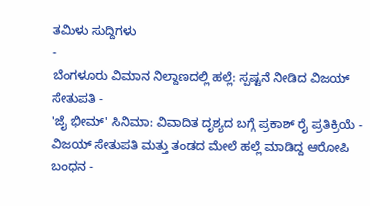ತಮಿಳು ಸುದ್ದಿಗಳು
-
ಬೆಂಗಳೂರು ವಿಮಾನ ನಿಲ್ದಾಣದಲ್ಲಿ ಹಲ್ಲೆ: ಸ್ಪಷ್ಟನೆ ನೀಡಿದ ವಿಜಯ್ ಸೇತುಪತಿ -
'ಜೈ ಭೀಮ್' ಸಿನಿಮಾ: ವಿವಾದಿತ ದೃಶ್ಯದ ಬಗ್ಗೆ ಪ್ರಕಾಶ್ ರೈ ಪ್ರತಿಕ್ರಿಯೆ -
ವಿಜಯ್ ಸೇತುಪತಿ ಮತ್ತು ತಂಡದ ಮೇಲೆ ಹಲ್ಲೆ ಮಾಡಿದ್ದ ಆರೋಪಿ ಬಂಧನ -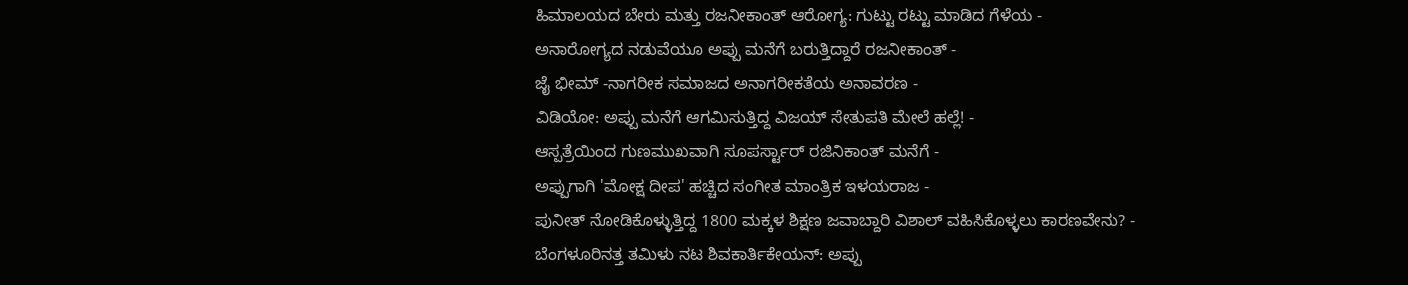ಹಿಮಾಲಯದ ಬೇರು ಮತ್ತು ರಜನೀಕಾಂತ್ ಆರೋಗ್ಯ: ಗುಟ್ಟು ರಟ್ಟು ಮಾಡಿದ ಗೆಳೆಯ -
ಅನಾರೋಗ್ಯದ ನಡುವೆಯೂ ಅಪ್ಪು ಮನೆಗೆ ಬರುತ್ತಿದ್ದಾರೆ ರಜನೀಕಾಂತ್ -
ಜೈ ಭೀಮ್ -ನಾಗರೀಕ ಸಮಾಜದ ಅನಾಗರೀಕತೆಯ ಅನಾವರಣ -
ವಿಡಿಯೋ: ಅಪ್ಪು ಮನೆಗೆ ಆಗಮಿಸುತ್ತಿದ್ದ ವಿಜಯ್ ಸೇತುಪತಿ ಮೇಲೆ ಹಲ್ಲೆ! -
ಆಸ್ಪತ್ರೆಯಿಂದ ಗುಣಮುಖವಾಗಿ ಸೂಪರ್ಸ್ಟಾರ್ ರಜಿನಿಕಾಂತ್ ಮನೆಗೆ -
ಅಪ್ಪುಗಾಗಿ 'ಮೋಕ್ಷ ದೀಪ' ಹಚ್ಚಿದ ಸಂಗೀತ ಮಾಂತ್ರಿಕ ಇಳಯರಾಜ -
ಪುನೀತ್ ನೋಡಿಕೊಳ್ಳುತ್ತಿದ್ದ 1800 ಮಕ್ಕಳ ಶಿಕ್ಷಣ ಜವಾಬ್ದಾರಿ ವಿಶಾಲ್ ವಹಿಸಿಕೊಳ್ಳಲು ಕಾರಣವೇನು? -
ಬೆಂಗಳೂರಿನತ್ತ ತಮಿಳು ನಟ ಶಿವಕಾರ್ತಿಕೇಯನ್: ಅಪ್ಪು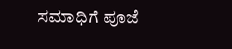ಸಮಾಧಿಗೆ ಪೂಜೆ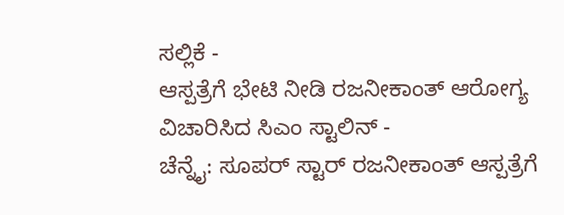ಸಲ್ಲಿಕೆ -
ಆಸ್ಪತ್ರೆಗೆ ಭೇಟಿ ನೀಡಿ ರಜನೀಕಾಂತ್ ಆರೋಗ್ಯ ವಿಚಾರಿಸಿದ ಸಿಎಂ ಸ್ಟಾಲಿನ್ -
ಚೆನ್ನೈ: ಸೂಪರ್ ಸ್ಟಾರ್ ರಜನೀಕಾಂತ್ ಆಸ್ಪತ್ರೆಗೆ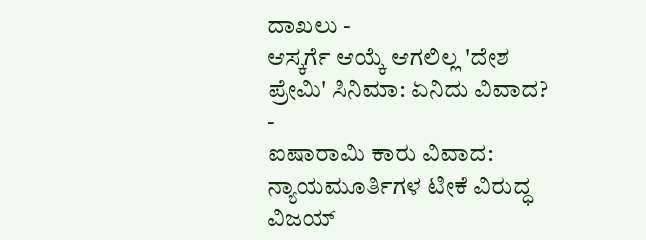ದಾಖಲು -
ಆಸ್ಕರ್ಗೆ ಆಯ್ಕೆ ಆಗಲಿಲ್ಲ 'ದೇಶ ಪ್ರೇಮಿ' ಸಿನಿಮಾ: ಏನಿದು ವಿವಾದ? -
ಐಷಾರಾಮಿ ಕಾರು ವಿವಾದ: ನ್ಯಾಯಮೂರ್ತಿಗಳ ಟೀಕೆ ವಿರುದ್ಧ ವಿಜಯ್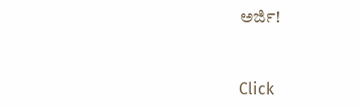ಅರ್ಜಿ!


Click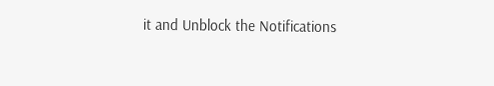it and Unblock the Notifications